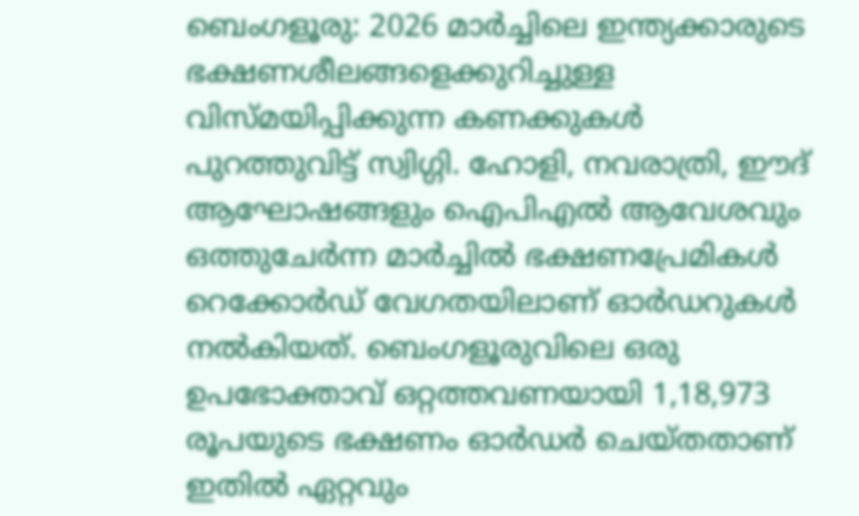ബെംഗളൂരു: 2026 മാർച്ചിലെ ഇന്ത്യക്കാരുടെ ഭക്ഷണശീലങ്ങളെക്കുറിച്ചുള്ള വിസ്മയിപ്പിക്കുന്ന കണക്കുകൾ പുറത്തുവിട്ട് സ്വിഗ്ഗി. ഹോളി, നവരാത്രി, ഈദ് ആഘോഷങ്ങളും ഐപിഎൽ ആവേശവും ഒത്തുചേർന്ന മാർച്ചിൽ ഭക്ഷണപ്രേമികൾ റെക്കോർഡ് വേഗതയിലാണ് ഓർഡറുകൾ നൽകിയത്. ബെംഗളൂരുവിലെ ഒരു ഉപഭോക്താവ് ഒറ്റത്തവണയായി 1,18,973 രൂപയുടെ ഭക്ഷണം ഓർഡർ ചെയ്തതാണ് ഇതിൽ ഏറ്റവും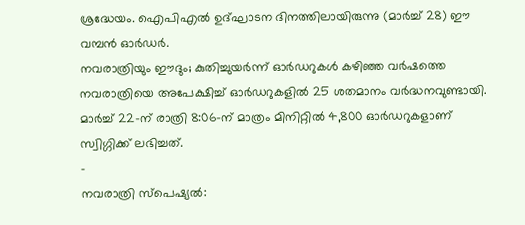ശ്രദ്ധേയം. ഐപിഎൽ ഉദ്ഘാടന ദിനത്തിലായിരുന്നു (മാർച്ച് 28) ഈ വമ്പൻ ഓർഡർ.
നവരാത്രിയും ഈദും; കുതിച്ചുയർന്ന് ഓർഡറുകൾ കഴിഞ്ഞ വർഷത്തെ നവരാത്രിയെ അപേക്ഷിച്ച് ഓർഡറുകളിൽ 25 ശതമാനം വർദ്ധനവുണ്ടായി. മാർച്ച് 22-ന് രാത്രി 8:06-ന് മാത്രം മിനിറ്റിൽ 4,800 ഓർഡറുകളാണ് സ്വിഗ്ഗിക്ക് ലഭിച്ചത്.
-
നവരാത്രി സ്പെഷ്യൽ: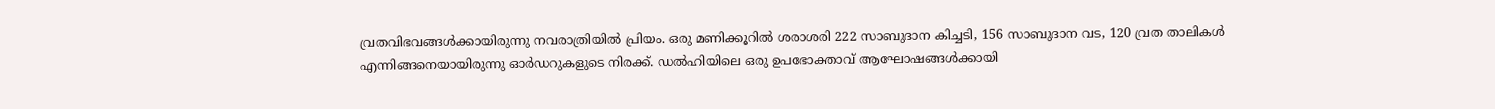വ്രതവിഭവങ്ങൾക്കായിരുന്നു നവരാത്രിയിൽ പ്രിയം. ഒരു മണിക്കൂറിൽ ശരാശരി 222 സാബുദാന കിച്ചടി, 156 സാബുദാന വട, 120 വ്രത താലികൾ എന്നിങ്ങനെയായിരുന്നു ഓർഡറുകളുടെ നിരക്ക്. ഡൽഹിയിലെ ഒരു ഉപഭോക്താവ് ആഘോഷങ്ങൾക്കായി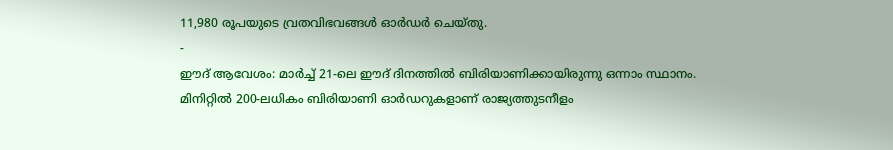11,980 രൂപയുടെ വ്രതവിഭവങ്ങൾ ഓർഡർ ചെയ്തു.
-
ഈദ് ആവേശം: മാർച്ച് 21-ലെ ഈദ് ദിനത്തിൽ ബിരിയാണിക്കായിരുന്നു ഒന്നാം സ്ഥാനം. മിനിറ്റിൽ 200-ലധികം ബിരിയാണി ഓർഡറുകളാണ് രാജ്യത്തുടനീളം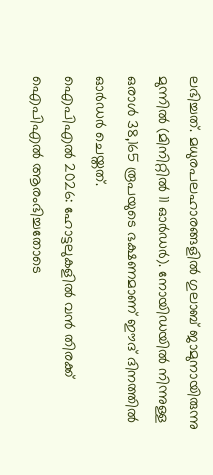ലഭിച്ചത്. മധുരപലഹാരങ്ങളിൽ ഗുലാബ് ജാമുനായിരുന്നു മുന്നിൽ (മിനിറ്റിൽ 11 ഓർഡർ). നോയിഡയിൽ നിന്നുള്ള ഒരാൾ 38,165 രൂപയുടെ ഭക്ഷണമാണ് ഈദ് ദിനത്തിൽ ഓർഡർ ചെയ്തത്.
ഐപിഎൽ 2026: ഹോട്ടലുകളിൽ വൻ തിരക്ക് ഐപിഎൽ ആരംഭിച്ചതോടെ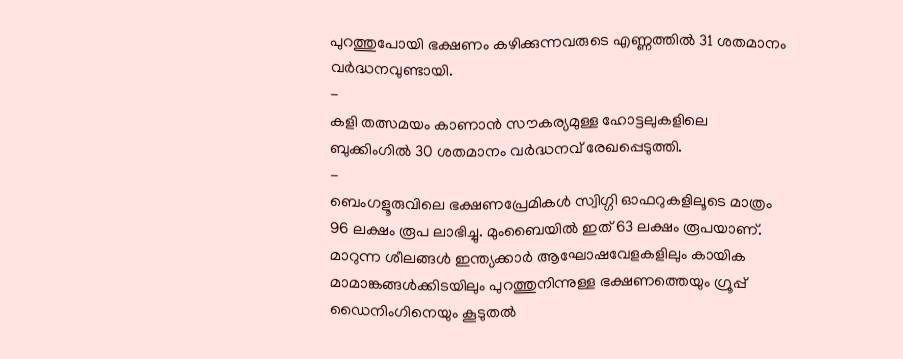പുറത്തുപോയി ഭക്ഷണം കഴിക്കുന്നവരുടെ എണ്ണത്തിൽ 31 ശതമാനം വർദ്ധനവുണ്ടായി.
-
കളി തത്സമയം കാണാൻ സൗകര്യമുള്ള ഹോട്ടലുകളിലെ ബുക്കിംഗിൽ 30 ശതമാനം വർദ്ധനവ് രേഖപ്പെടുത്തി.
-
ബെംഗളൂരുവിലെ ഭക്ഷണപ്രേമികൾ സ്വിഗ്ഗി ഓഫറുകളിലൂടെ മാത്രം 96 ലക്ഷം രൂപ ലാഭിച്ചു. മുംബൈയിൽ ഇത് 63 ലക്ഷം രൂപയാണ്.
മാറുന്ന ശീലങ്ങൾ ഇന്ത്യക്കാർ ആഘോഷവേളകളിലും കായിക മാമാങ്കങ്ങൾക്കിടയിലും പുറത്തുനിന്നുള്ള ഭക്ഷണത്തെയും ഗ്രൂപ്പ് ഡൈനിംഗിനെയും കൂടുതൽ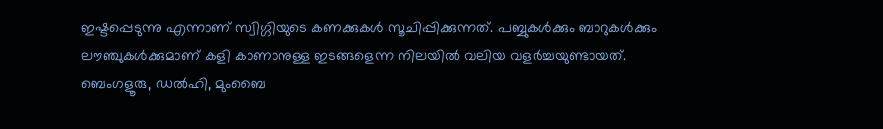ഇഷ്ടപ്പെടുന്നു എന്നാണ് സ്വിഗ്ഗിയുടെ കണക്കുകൾ സൂചിപ്പിക്കുന്നത്. പബ്ബുകൾക്കും ബാറുകൾക്കും ലൗഞ്ചുകൾക്കുമാണ് കളി കാണാനുള്ള ഇടങ്ങളെന്ന നിലയിൽ വലിയ വളർച്ചയുണ്ടായത്. ബെംഗളൂരു, ഡൽഹി, മുംബൈ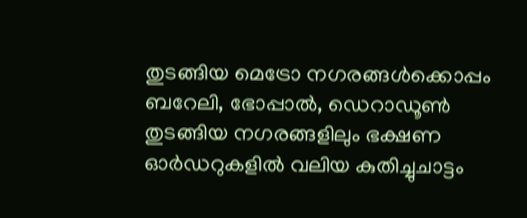തുടങ്ങിയ മെട്രോ നഗരങ്ങൾക്കൊപ്പം ബറേലി, ഭോപ്പാൽ, ഡെറാഡൂൺ തുടങ്ങിയ നഗരങ്ങളിലും ഭക്ഷണ ഓർഡറുകളിൽ വലിയ കുതിച്ചുചാട്ടം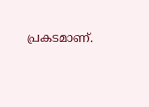പ്രകടമാണ്.